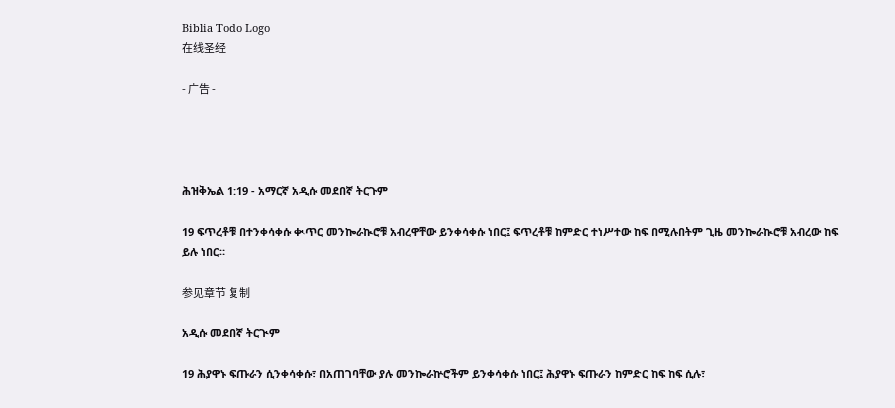Biblia Todo Logo
在线圣经

- 广告 -




ሕዝቅኤል 1:19 - አማርኛ አዲሱ መደበኛ ትርጉም

19 ፍጥረቶቹ በተንቀሳቀሱ ቊጥር መንኰራኲሮቹ አብረዋቸው ይንቀሳቀሱ ነበር፤ ፍጥረቶቹ ከምድር ተነሥተው ከፍ በሚሉበትም ጊዜ መንኰራኲሮቹ አብረው ከፍ ይሉ ነበር።

参见章节 复制

አዲሱ መደበኛ ትርጒም

19 ሕያዋኑ ፍጡራን ሲንቀሳቀሱ፣ በአጠገባቸው ያሉ መንኰራኵሮችም ይንቀሳቀሱ ነበር፤ ሕያዋኑ ፍጡራን ከምድር ከፍ ከፍ ሲሉ፣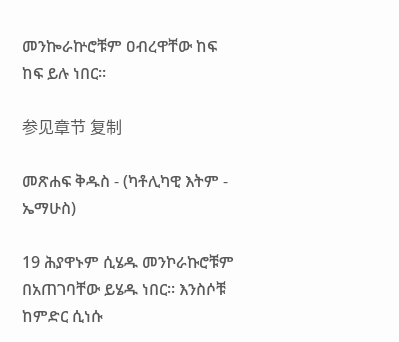መንኰራኵሮቹም ዐብረዋቸው ከፍ ከፍ ይሉ ነበር።

参见章节 复制

መጽሐፍ ቅዱስ - (ካቶሊካዊ እትም - ኤማሁስ)

19 ሕያዋኑም ሲሄዱ መንኮራኩሮቹም በአጠገባቸው ይሄዱ ነበር። እንስሶቹ ከምድር ሲነሱ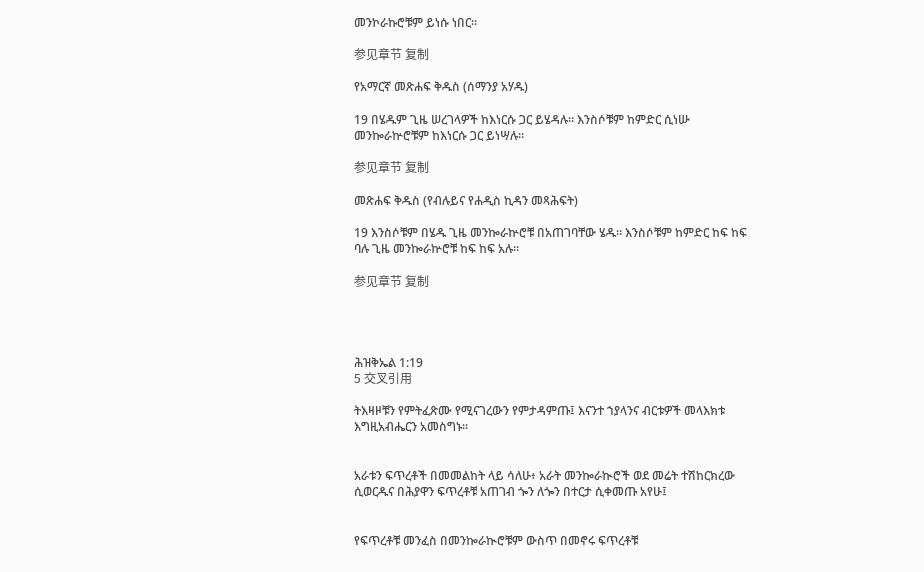መንኮራኩሮቹም ይነሱ ነበር።

参见章节 复制

የአማርኛ መጽሐፍ ቅዱስ (ሰማንያ አሃዱ)

19 በሄዱም ጊዜ ሠረገላዎች ከእነርሱ ጋር ይሄዳሉ። እንስሶቹም ከምድር ሲነሡ መንኰራኵሮቹም ከእነርሱ ጋር ይነሣሉ።

参见章节 复制

መጽሐፍ ቅዱስ (የብሉይና የሐዲስ ኪዳን መጻሕፍት)

19 እንስሶቹም በሄዱ ጊዜ መንኰራኵሮቹ በአጠገባቸው ሄዱ። እንስሶቹም ከምድር ከፍ ከፍ ባሉ ጊዜ መንኰራኵሮቹ ከፍ ከፍ አሉ።

参见章节 复制




ሕዝቅኤል 1:19
5 交叉引用

ትእዛዞቹን የምትፈጽሙ የሚናገረውን የምታዳምጡ፤ እናንተ ኀያላንና ብርቱዎች መላእክቱ እግዚአብሔርን አመስግኑ።


አራቱን ፍጥረቶች በመመልከት ላይ ሳለሁ፥ አራት መንኰራኲሮች ወደ መሬት ተሽከርክረው ሲወርዱና በሕያዋን ፍጥረቶቹ አጠገብ ጐን ለጐን በተርታ ሲቀመጡ አየሁ፤


የፍጥረቶቹ መንፈስ በመንኰራኲሮቹም ውስጥ በመኖሩ ፍጥረቶቹ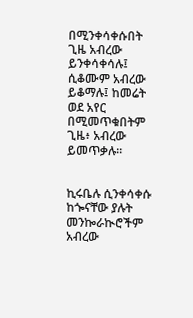በሚንቀሳቀሱበት ጊዜ አብረው ይንቀሳቀሳሉ፤ ሲቆሙም አብረው ይቆማሉ፤ ከመሬት ወደ አየር በሚመጥቁበትም ጊዜ፥ አብረው ይመጥቃሉ።


ኪሩቤሉ ሲንቀሳቀሱ ከጐናቸው ያሉት መንኰራኲሮችም አብረው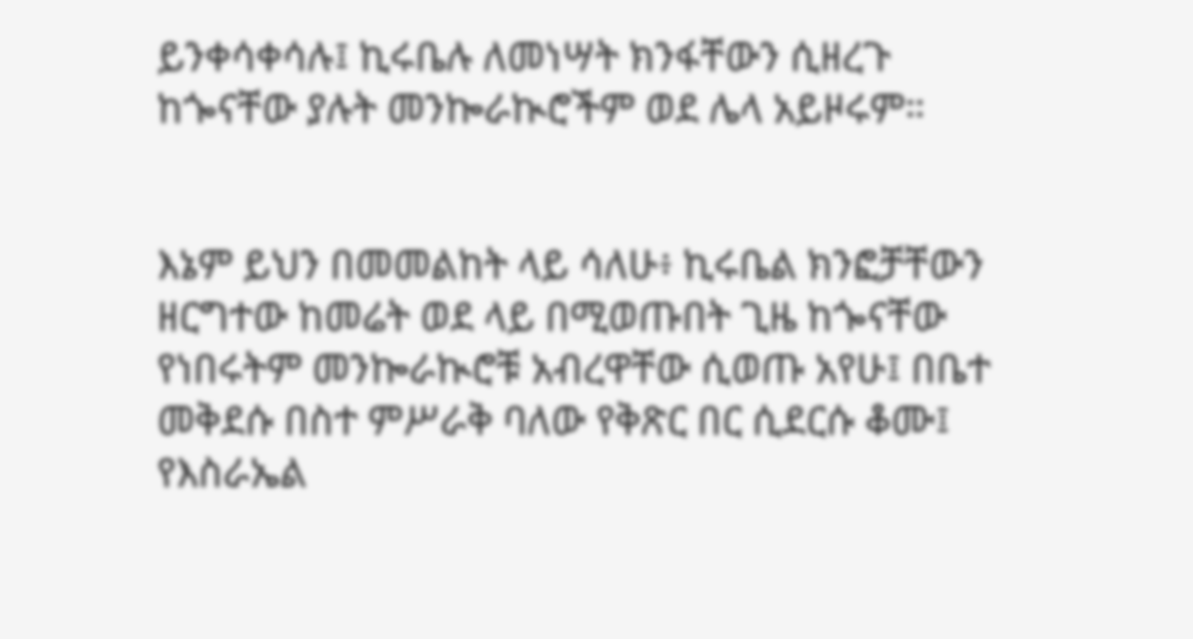ይንቀሳቀሳሉ፤ ኪሩቤሉ ለመነሣት ክንፋቸውን ሲዘረጉ ከጐናቸው ያሉት መንኰራኲሮችም ወደ ሌላ አይዞሩም።


እኔም ይህን በመመልከት ላይ ሳለሁ፥ ኪሩቤል ክንፎቻቸውን ዘርግተው ከመሬት ወደ ላይ በሚወጡበት ጊዜ ከጐናቸው የነበሩትም መንኰራኲሮቹ አብረዋቸው ሲወጡ አየሁ፤ በቤተ መቅደሱ በስተ ምሥራቅ ባለው የቅጽር በር ሲደርሱ ቆሙ፤ የእስራኤል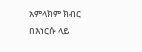አምላክም ክብር በእነርሱ ላይ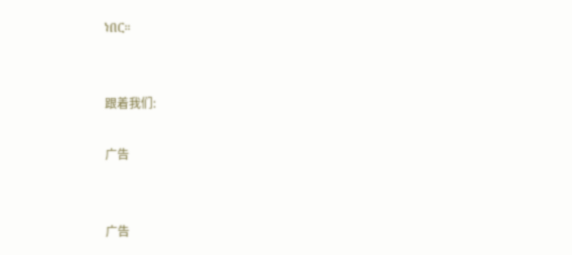ነበር።


跟着我们:

广告


广告